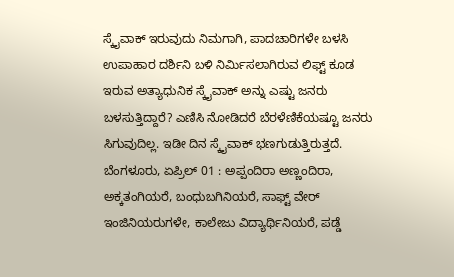ಸ್ಕೈವಾಕ್ ಇರುವುದು ನಿಮಗಾಗಿ, ಪಾದಚಾರಿಗಳೇ ಬಳಸಿ
ಉಪಾಹಾರ ದರ್ಶಿನಿ ಬಳಿ ನಿರ್ಮಿಸಲಾಗಿರುವ ಲಿಫ್ಟ್ ಕೂಡ ಇರುವ ಅತ್ಯಾಧುನಿಕ ಸ್ಕೈವಾಕ್ ಅನ್ನು ಎಷ್ಟು ಜನರು ಬಳಸುತ್ತಿದ್ದಾರೆ? ಎಣಿಸಿ ನೋಡಿದರೆ ಬೆರಳೆಣಿಕೆಯಷ್ಟೂ ಜನರು ಸಿಗುವುದಿಲ್ಲ. ಇಡೀ ದಿನ ಸ್ಕೈವಾಕ್ ಭಣಗುಡುತ್ತಿರುತ್ತದೆ.
ಬೆಂಗಳೂರು, ಏಪ್ರಿಲ್ 01 : ಅಪ್ಪಂದಿರಾ ಅಣ್ಣಂದಿರಾ, ಅಕ್ಕತಂಗಿಯರೆ, ಬಂಧುಬಗಿನಿಯರೆ, ಸಾಫ್ಟ್ ವೇರ್ ಇಂಜಿನಿಯರುಗಳೇ, ಕಾಲೇಜು ವಿದ್ಯಾರ್ಥಿನಿಯರೆ, ಪಡ್ಡೆ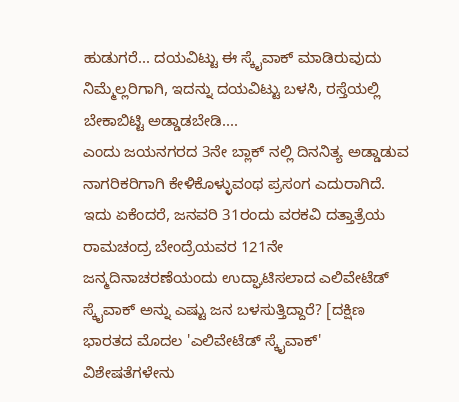ಹುಡುಗರೆ... ದಯವಿಟ್ಟು ಈ ಸ್ಕೈವಾಕ್ ಮಾಡಿರುವುದು ನಿಮ್ಮೆಲ್ಲರಿಗಾಗಿ, ಇದನ್ನು ದಯವಿಟ್ಟು ಬಳಸಿ, ರಸ್ತೆಯಲ್ಲಿ ಬೇಕಾಬಿಟ್ಟಿ ಅಡ್ಡಾಡಬೇಡಿ....
ಎಂದು ಜಯನಗರದ 3ನೇ ಬ್ಲಾಕ್ ನಲ್ಲಿ ದಿನನಿತ್ಯ ಅಡ್ಡಾಡುವ ನಾಗರಿಕರಿಗಾಗಿ ಕೇಳಿಕೊಳ್ಳುವಂಥ ಪ್ರಸಂಗ ಎದುರಾಗಿದೆ. ಇದು ಏಕೆಂದರೆ, ಜನವರಿ 31ರಂದು ವರಕವಿ ದತ್ತಾತ್ರೆಯ ರಾಮಚಂದ್ರ ಬೇಂದ್ರೆಯವರ 121ನೇ ಜನ್ಮದಿನಾಚರಣೆಯಂದು ಉದ್ಘಾಟಿಸಲಾದ ಎಲಿವೇಟೆಡ್ ಸ್ಕೈವಾಕ್ ಅನ್ನು ಎಷ್ಟು ಜನ ಬಳಸುತ್ತಿದ್ದಾರೆ? [ದಕ್ಷಿಣ ಭಾರತದ ಮೊದಲ 'ಎಲಿವೇಟೆಡ್ ಸ್ಕೈವಾಕ್' ವಿಶೇಷತೆಗಳೇನು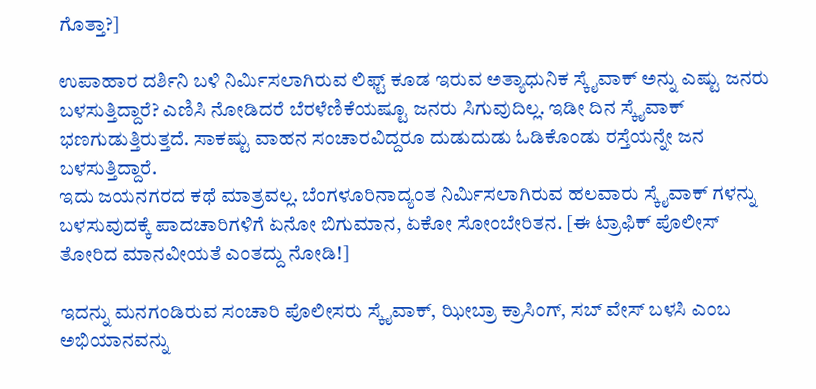ಗೊತ್ತಾ?]

ಉಪಾಹಾರ ದರ್ಶಿನಿ ಬಳಿ ನಿರ್ಮಿಸಲಾಗಿರುವ ಲಿಫ್ಟ್ ಕೂಡ ಇರುವ ಅತ್ಯಾಧುನಿಕ ಸ್ಕೈವಾಕ್ ಅನ್ನು ಎಷ್ಟು ಜನರು ಬಳಸುತ್ತಿದ್ದಾರೆ? ಎಣಿಸಿ ನೋಡಿದರೆ ಬೆರಳೆಣಿಕೆಯಷ್ಟೂ ಜನರು ಸಿಗುವುದಿಲ್ಲ. ಇಡೀ ದಿನ ಸ್ಕೈವಾಕ್ ಭಣಗುಡುತ್ತಿರುತ್ತದೆ. ಸಾಕಷ್ಟು ವಾಹನ ಸಂಚಾರವಿದ್ದರೂ ದುಡುದುಡು ಓಡಿಕೊಂಡು ರಸ್ತೆಯನ್ನೇ ಜನ ಬಳಸುತ್ತಿದ್ದಾರೆ.
ಇದು ಜಯನಗರದ ಕಥೆ ಮಾತ್ರವಲ್ಲ. ಬೆಂಗಳೂರಿನಾದ್ಯಂತ ನಿರ್ಮಿಸಲಾಗಿರುವ ಹಲವಾರು ಸ್ಕೈವಾಕ್ ಗಳನ್ನು ಬಳಸುವುದಕ್ಕೆ ಪಾದಚಾರಿಗಳಿಗೆ ಏನೋ ಬಿಗುಮಾನ, ಏಕೋ ಸೋಂಬೇರಿತನ. [ಈ ಟ್ರಾಫಿಕ್ ಪೊಲೀಸ್ ತೋರಿದ ಮಾನವೀಯತೆ ಎಂತದ್ದು ನೋಡಿ!]

ಇದನ್ನು ಮನಗಂಡಿರುವ ಸಂಚಾರಿ ಪೊಲೀಸರು ಸ್ಕೈವಾಕ್, ಝೀಬ್ರಾ ಕ್ರಾಸಿಂಗ್, ಸಬ್ ವೇಸ್ ಬಳಸಿ ಎಂಬ ಅಭಿಯಾನವನ್ನು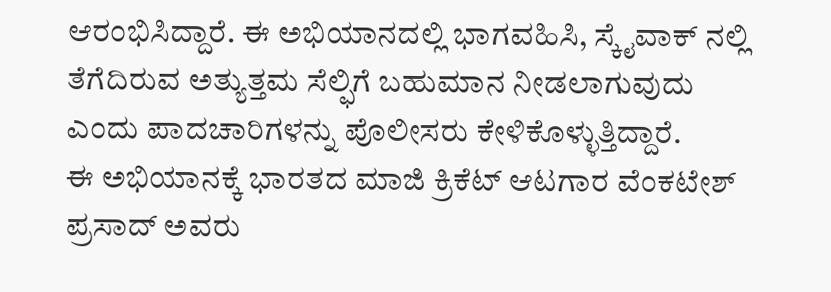ಆರಂಭಿಸಿದ್ದಾರೆ. ಈ ಅಭಿಯಾನದಲ್ಲಿ ಭಾಗವಹಿಸಿ, ಸ್ಕೈವಾಕ್ ನಲ್ಲಿ ತೆಗೆದಿರುವ ಅತ್ಯುತ್ತಮ ಸೆಲ್ಫಿಗೆ ಬಹುಮಾನ ನೀಡಲಾಗುವುದು ಎಂದು ಪಾದಚಾರಿಗಳನ್ನು ಪೊಲೀಸರು ಕೇಳಿಕೊಳ್ಳುತ್ತಿದ್ದಾರೆ.
ಈ ಅಭಿಯಾನಕ್ಕೆ ಭಾರತದ ಮಾಜಿ ಕ್ರಿಕೆಟ್ ಆಟಗಾರ ವೆಂಕಟೇಶ್ ಪ್ರಸಾದ್ ಅವರು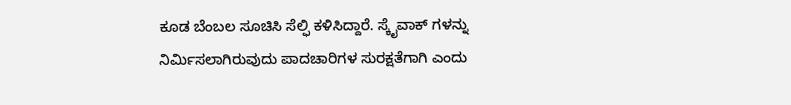ಕೂಡ ಬೆಂಬಲ ಸೂಚಿಸಿ ಸೆಲ್ಫಿ ಕಳಿಸಿದ್ದಾರೆ. ಸ್ಕೈವಾಕ್ ಗಳನ್ನು ನಿರ್ಮಿಸಲಾಗಿರುವುದು ಪಾದಚಾರಿಗಳ ಸುರಕ್ಷತೆಗಾಗಿ ಎಂದು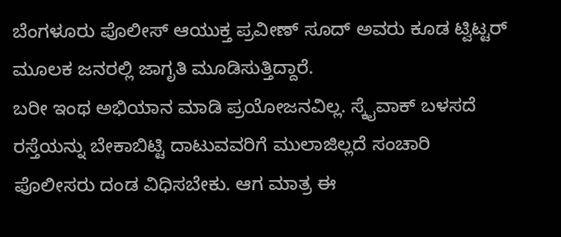ಬೆಂಗಳೂರು ಪೊಲೀಸ್ ಆಯುಕ್ತ ಪ್ರವೀಣ್ ಸೂದ್ ಅವರು ಕೂಡ ಟ್ವಿಟ್ಟರ್ ಮೂಲಕ ಜನರಲ್ಲಿ ಜಾಗೃತಿ ಮೂಡಿಸುತ್ತಿದ್ದಾರೆ.
ಬರೀ ಇಂಥ ಅಭಿಯಾನ ಮಾಡಿ ಪ್ರಯೋಜನವಿಲ್ಲ. ಸ್ಕೈವಾಕ್ ಬಳಸದೆ ರಸ್ತೆಯನ್ನು ಬೇಕಾಬಿಟ್ಟಿ ದಾಟುವವರಿಗೆ ಮುಲಾಜಿಲ್ಲದೆ ಸಂಚಾರಿ ಪೊಲೀಸರು ದಂಡ ವಿಧಿಸಬೇಕು. ಆಗ ಮಾತ್ರ ಈ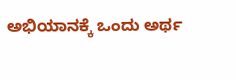ಅಭಿಯಾನಕ್ಕೆ ಒಂದು ಅರ್ಥ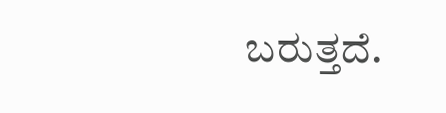ಬರುತ್ತದೆ.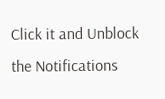Click it and Unblock the Notifications